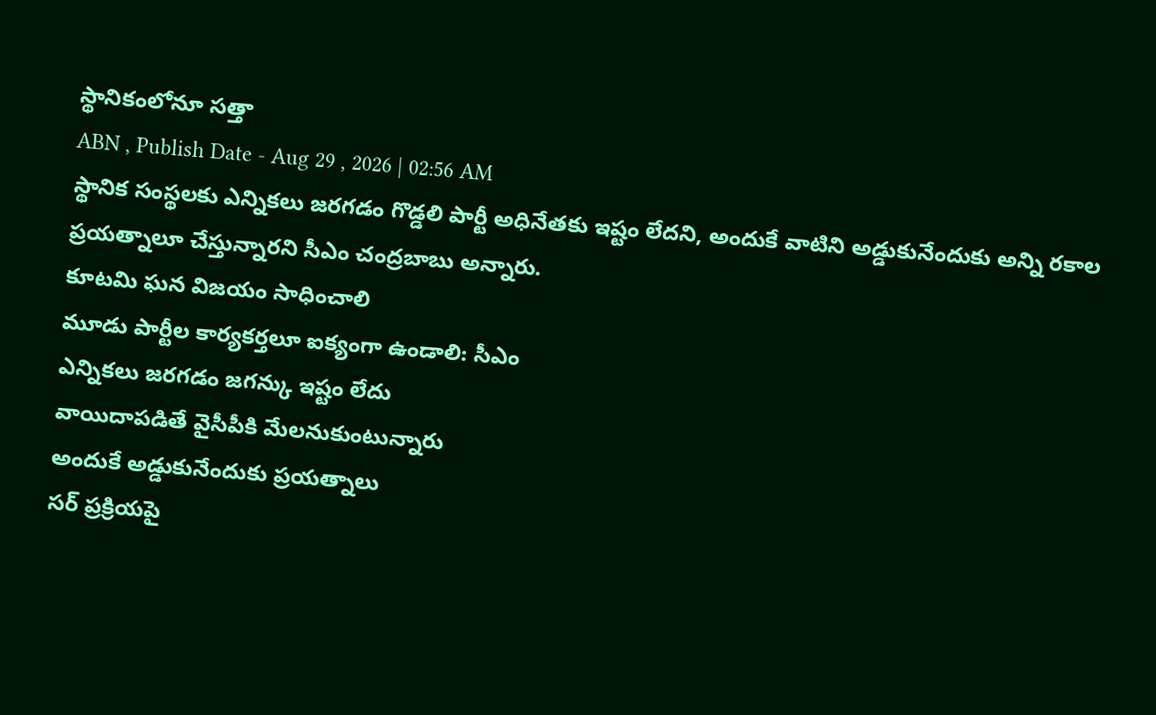స్థానికంలోనూ సత్తా
ABN , Publish Date - Aug 29 , 2026 | 02:56 AM
స్థానిక సంస్థలకు ఎన్నికలు జరగడం గొడ్డలి పార్టీ అధినేతకు ఇష్టం లేదని, అందుకే వాటిని అడ్డుకునేందుకు అన్ని రకాల ప్రయత్నాలూ చేస్తున్నారని సీఎం చంద్రబాబు అన్నారు.
కూటమి ఘన విజయం సాధించాలి
మూడు పార్టీల కార్యకర్తలూ ఐక్యంగా ఉండాలి: సీఎం
ఎన్నికలు జరగడం జగన్కు ఇష్టం లేదు
వాయిదాపడితే వైసీపీకి మేలనుకుంటున్నారు
అందుకే అడ్డుకునేందుకు ప్రయత్నాలు
సర్ ప్రక్రియపై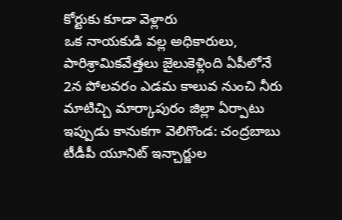కోర్టుకు కూడా వెళ్లారు
ఒక నాయకుడి వల్ల అధికారులు, పారిశ్రామికవేత్తలు జైలుకెళ్లింది ఏపీలోనే
2న పోలవరం ఎడమ కాలువ నుంచి నీరు
మాటిచ్చి మార్కాపురం జిల్లా ఏర్పాటు
ఇప్పుడు కానుకగా వెలిగొండ: చంద్రబాబు
టీడీపీ యూనిట్ ఇన్చార్జుల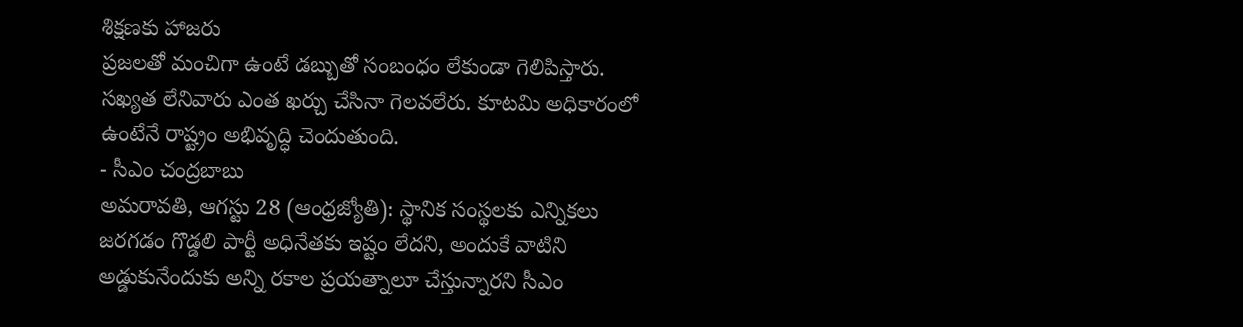శిక్షణకు హాజరు
ప్రజలతో మంచిగా ఉంటే డబ్బుతో సంబంధం లేకుండా గెలిపిస్తారు. సఖ్యత లేనివారు ఎంత ఖర్చు చేసినా గెలవలేరు. కూటమి అధికారంలో ఉంటేనే రాష్ట్రం అభివృద్ధి చెందుతుంది.
- సీఎం చంద్రబాబు
అమరావతి, ఆగస్టు 28 (ఆంధ్రజ్యోతి): స్థానిక సంస్థలకు ఎన్నికలు జరగడం గొడ్డలి పార్టీ అధినేతకు ఇష్టం లేదని, అందుకే వాటిని అడ్డుకునేందుకు అన్ని రకాల ప్రయత్నాలూ చేస్తున్నారని సీఎం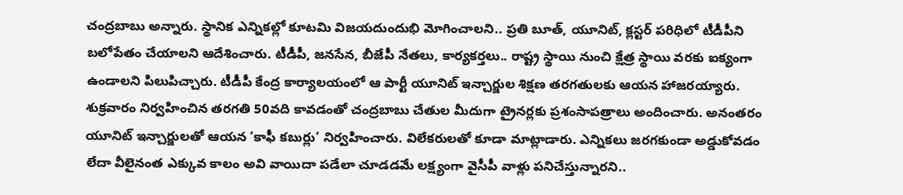చంద్రబాబు అన్నారు. స్థానిక ఎన్నికల్లో కూటమి విజయదుందుభి మోగించాలని.. ప్రతి బూత్, యూనిట్, క్లస్టర్ పరిధిలో టీడీపీని బలోపేతం చేయాలని ఆదేశించారు. టీడీపీ, జనసేన, బీజేపీ నేతలు, కార్యకర్తలు.. రాష్ట్ర స్థాయి నుంచి క్షేత్ర స్థాయి వరకు ఐక్యంగా ఉండాలని పిలుపిచ్చారు. టీడీపీ కేంద్ర కార్యాలయంలో ఆ పార్టీ యూనిట్ ఇన్చార్జుల శిక్షణ తరగతులకు ఆయన హాజరయ్యారు. శుక్రవారం నిర్వహించిన తరగతి 50వది కావడంతో చంద్రబాబు చేతుల మీదుగా ట్రైనర్లకు ప్రశంసాపత్రాలు అందించారు. అనంతరం యూనిట్ ఇన్చార్జులతో ఆయన ‘కాఫీ కబుర్లు’ నిర్వహించారు. విలేకరులతో కూడా మాట్లాడారు. ఎన్నికలు జరగకుండా అడ్డుకోవడం లేదా వీలైనంత ఎక్కువ కాలం అవి వాయిదా పడేలా చూడడమే లక్ష్యంగా వైసీపీ వాళ్లు పనిచేస్తున్నారని..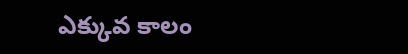ఎక్కువ కాలం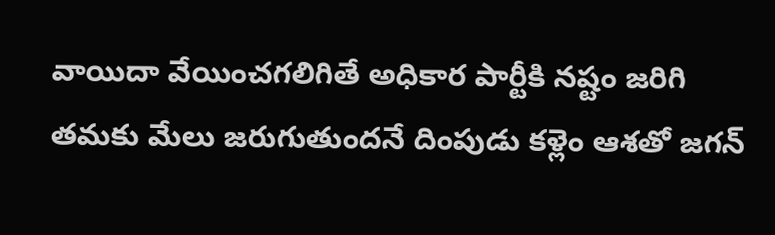వాయిదా వేయించగలిగితే అధికార పార్టీకి నష్టం జరిగి తమకు మేలు జరుగుతుందనే దింపుడు కళ్లెం ఆశతో జగన్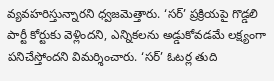వ్యవహరిస్తున్నారని ధ్వజమెత్తారు. ‘సర్’ ప్రక్రియపై గొడ్డలి పార్టీ కోర్టుకు వెళ్లిందని, ఎన్నికలను అడ్డుకోవడమే లక్ష్యంగా పనిచేస్తోందని విమర్శించారు. ‘సర్’ ఓటర్ల తుది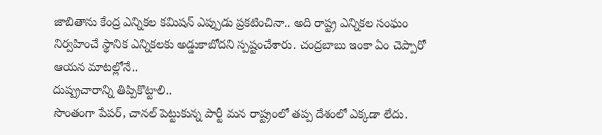జాబితాను కేంద్ర ఎన్నికల కమిషన్ ఎప్పుడు ప్రకటించినా.. అది రాష్ట్ర ఎన్నికల సంఘం నిర్వహించే స్థానిక ఎన్నికలకు అడ్డుకాబోదని స్పష్టంచేశారు. చంద్రబాబు ఇంకా ఏం చెప్పారో ఆయన మాటల్లోనే..
దుష్ప్రచారాన్ని తిప్పికొట్టాలి..
సొంతంగా పేపర్, చానల్ పెట్టుకున్న పార్టీ మన రాష్ట్రంలో తప్ప దేశంలో ఎక్కడా లేదు.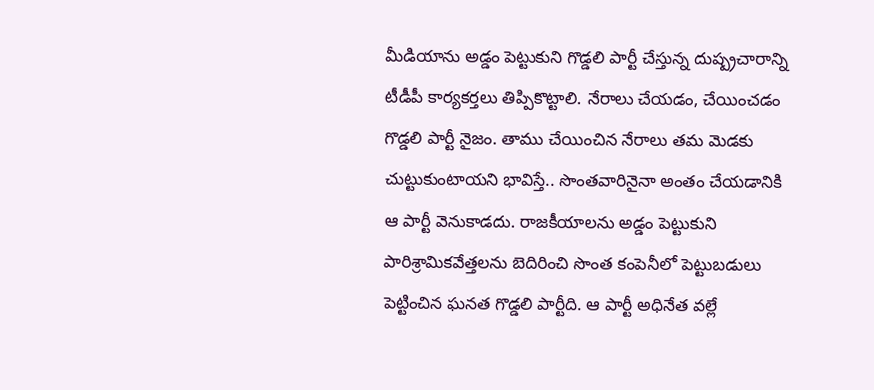మీడియాను అడ్డం పెట్టుకుని గొడ్డలి పార్టీ చేస్తున్న దుష్ప్రచారాన్ని టీడీపీ కార్యకర్తలు తిప్పికొట్టాలి. నేరాలు చేయడం, చేయించడం గొడ్డలి పార్టీ నైజం. తాము చేయించిన నేరాలు తమ మెడకు చుట్టుకుంటాయని భావిస్తే.. సొంతవారినైనా అంతం చేయడానికి ఆ పార్టీ వెనుకాడదు. రాజకీయాలను అడ్డం పెట్టుకుని పారిశ్రామికవేత్తలను బెదిరించి సొంత కంపెనీలో పెట్టుబడులు పెట్టించిన ఘనత గొడ్డలి పార్టీది. ఆ పార్టీ అధినేత వల్లే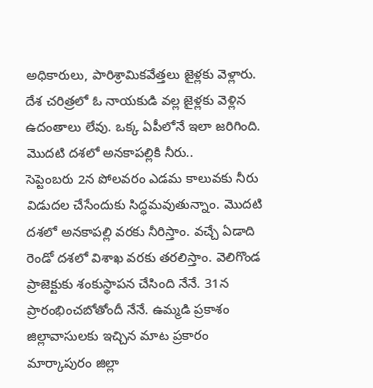అధికారులు, పారిశ్రామికవేత్తలు జైళ్లకు వెళ్లారు. దేశ చరిత్రలో ఓ నాయకుడి వల్ల జైళ్లకు వెళ్లిన ఉదంతాలు లేవు. ఒక్క ఏపీలోనే ఇలా జరిగింది.
మొదటి దశలో అనకాపల్లికి నీరు..
సెప్టెంబరు 2న పోలవరం ఎడమ కాలువకు నీరు విడుదల చేసేందుకు సిద్ధమవుతున్నాం. మొదటి దశలో అనకాపల్లి వరకు నీరిస్తాం. వచ్చే ఏడాది రెండో దశలో విశాఖ వరకు తరలిస్తాం. వెలిగొండ ప్రాజెక్టుకు శంకుస్థాపన చేసింది నేనే. 31న ప్రారంభించబోతోందీ నేనే. ఉమ్మడి ప్రకాశం జిల్లావాసులకు ఇచ్చిన మాట ప్రకారం మార్కాపురం జిల్లా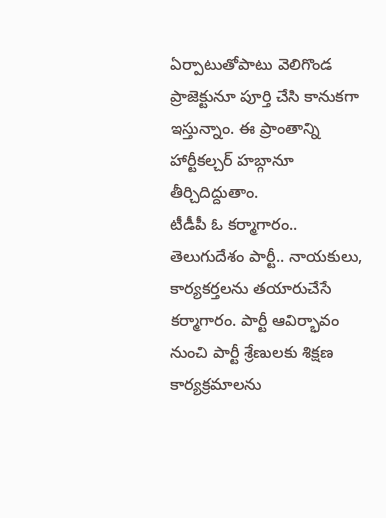ఏర్పాటుతోపాటు వెలిగొండ ప్రాజెక్టునూ పూర్తి చేసి కానుకగా ఇస్తున్నాం. ఈ ప్రాంతాన్ని హార్టీకల్చర్ హబ్గానూ తీర్చిదిద్దుతాం.
టీడీపీ ఓ కర్మాగారం..
తెలుగుదేశం పార్టీ.. నాయకులు, కార్యకర్తలను తయారుచేసే కర్మాగారం. పార్టీ ఆవిర్భావం నుంచి పార్టీ శ్రేణులకు శిక్షణ కార్యక్రమాలను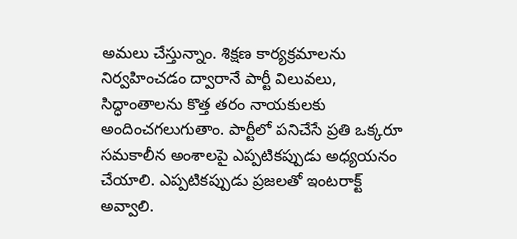అమలు చేస్తున్నాం. శిక్షణ కార్యక్రమాలను నిర్వహించడం ద్వారానే పార్టీ విలువలు, సిద్ధాంతాలను కొత్త తరం నాయకులకు అందించగలుగుతాం. పార్టీలో పనిచేసే ప్రతి ఒక్కరూ సమకాలీన అంశాలపై ఎప్పటికప్పుడు అధ్యయనం చేయాలి. ఎప్పటికప్పుడు ప్రజలతో ఇంటరాక్ట్ అవ్వాలి.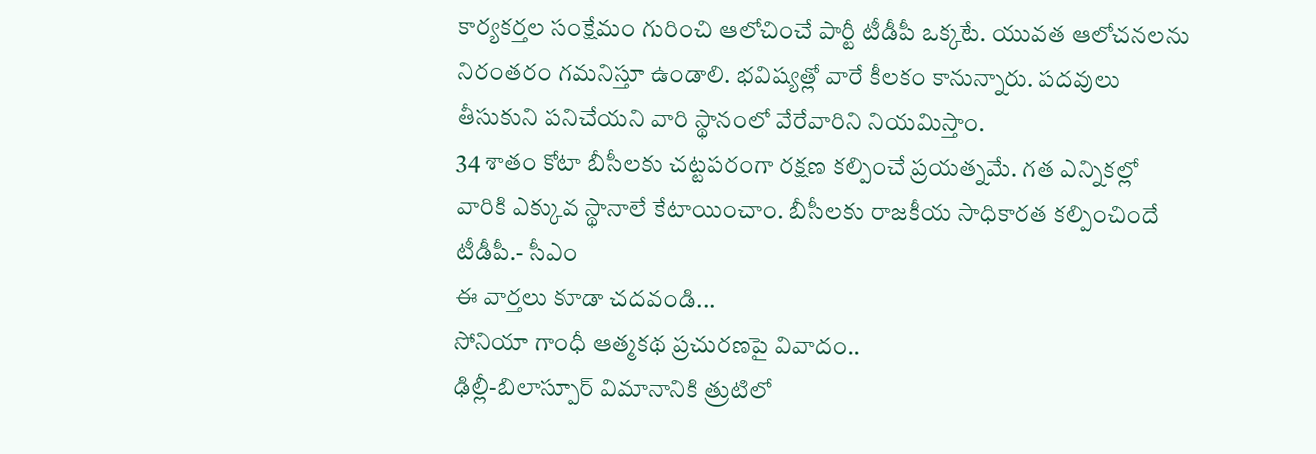కార్యకర్తల సంక్షేమం గురించి ఆలోచించే పార్టీ టీడీపీ ఒక్కటే. యువత ఆలోచనలను నిరంతరం గమనిస్తూ ఉండాలి. భవిష్యత్లో వారే కీలకం కానున్నారు. పదవులు తీసుకుని పనిచేయని వారి స్థానంలో వేరేవారిని నియమిస్తాం.
34 శాతం కోటా బీసీలకు చట్టపరంగా రక్షణ కల్పించే ప్రయత్నమే. గత ఎన్నికల్లో వారికి ఎక్కువ స్థానాలే కేటాయించాం. బీసీలకు రాజకీయ సాధికారత కల్పించిందే టీడీపీ.- సీఎం
ఈ వార్తలు కూడా చదవండి...
సోనియా గాంధీ ఆత్మకథ ప్రచురణపై వివాదం..
ఢిల్లీ-బిలాస్పూర్ విమానానికి త్రుటిలో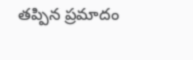తప్పిన ప్రమాదం